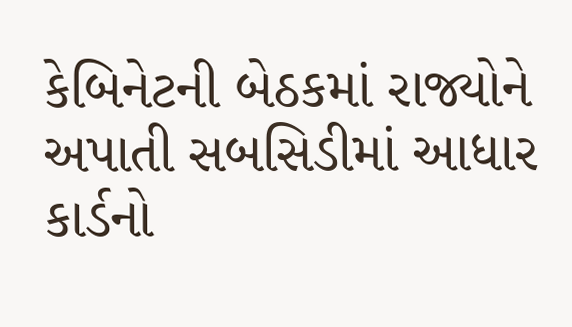કેબિનેટની બેઠકમાં રાજ્યોને અપાતી સબસિડીમાં આધાર કાર્ડનો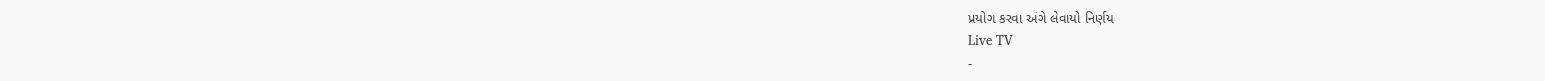પ્રયોગ કરવા અંગે લેવાયો નિર્ણય
Live TV
-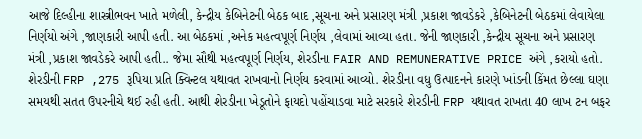આજે દિલ્હીના શાસ્ત્રીભવન ખાતે મળેલી, કેન્દ્રીય કેબિનેટની બેઠક બાદ ,સૂચના અને પ્રસારણ મંત્રી ,પ્રકાશ જાવડેકરે ,કેબિનેટની બેઠકમાં લેવાયેલા નિર્ણયો અંગે ,જાણકારી આપી હતી. આ બેઠકમાં ,અનેક મહત્વપૂર્ણ નિર્ણય ,લેવામાં આવ્યા હતા. જેની જાણકારી ,કેન્દ્રીય સૂચના અને પ્રસારણ મંત્રી ,પ્રકાશ જાવડેકરે આપી હતી.. જેમા સૌથી મહત્વપૂર્ણ નિર્ણય, શેરડીના FAIR AND REMUNERATIVE PRICE અંગે ,કરાયો હતો. શેરડીની FRP ,275 રૂપિયા પ્રતિ ક્વિન્ટલ યથાવત રાખવાનો નિર્ણય કરવામાં આવ્યો. શેરડીના વધુ ઉત્પાદનને કારણે ખાંડની કિંમત છેલ્લા ઘણા સમયથી સતત ઉપરનીચે થઈ રહી હતી. આથી શેરડીના ખેડૂતોને ફાયદો પહોંચાડવા માટે સરકારે શેરડીની FRP યથાવત રાખતા 40 લાખ ટન બફર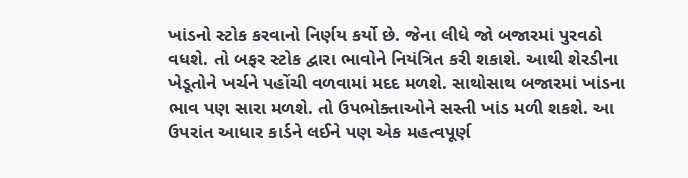ખાંડનો સ્ટોક કરવાનો નિર્ણય કર્યો છે. જેના લીધે જો બજારમાં પુરવઠો વધશે. તો બફર સ્ટોક દ્વારા ભાવોને નિયંત્રિત કરી શકાશે. આથી શેરડીના ખેડૂતોને ખર્ચને પહોંચી વળવામાં મદદ મળશે. સાથોસાથ બજારમાં ખાંડના ભાવ પણ સારા મળશે. તો ઉપભોક્તાઓને સસ્તી ખાંડ મળી શકશે. આ ઉપરાંત આધાર કાર્ડને લઈને પણ એક મહત્વપૂર્ણ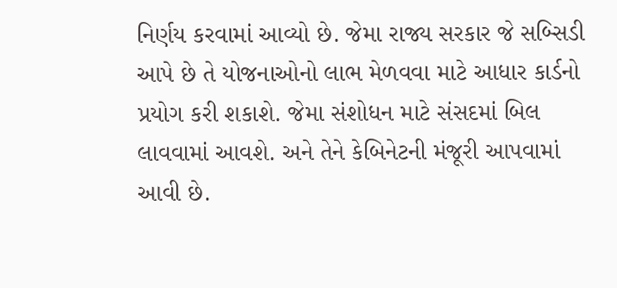નિર્ણય કરવામાં આવ્યો છે. જેમા રાજ્ય સરકાર જે સબ્સિડી આપે છે તે યોજનાઓનો લાભ મેળવવા માટે આધાર કાર્ડનો પ્રયોગ કરી શકાશે. જેમા સંશોધન માટે સંસદમાં બિલ લાવવામાં આવશે. અને તેને કેબિનેટની મંજૂરી આપવામાં આવી છે.